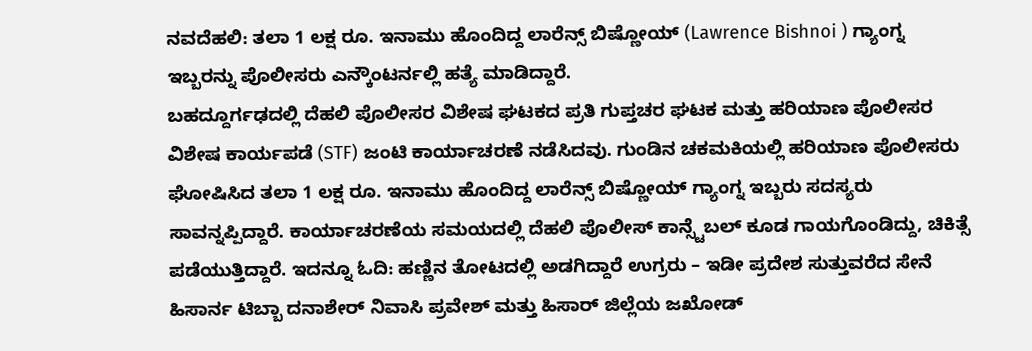ನವದೆಹಲಿ: ತಲಾ 1 ಲಕ್ಷ ರೂ. ಇನಾಮು ಹೊಂದಿದ್ದ ಲಾರೆನ್ಸ್ ಬಿಷ್ಣೋಯ್ (Lawrence Bishnoi ) ಗ್ಯಾಂಗ್ನ ಇಬ್ಬರನ್ನು ಪೊಲೀಸರು ಎನ್ಕೌಂಟರ್ನಲ್ಲಿ ಹತ್ಯೆ ಮಾಡಿದ್ದಾರೆ.
ಬಹದ್ದೂರ್ಗಢದಲ್ಲಿ ದೆಹಲಿ ಪೊಲೀಸರ ವಿಶೇಷ ಘಟಕದ ಪ್ರತಿ ಗುಪ್ತಚರ ಘಟಕ ಮತ್ತು ಹರಿಯಾಣ ಪೊಲೀಸರ ವಿಶೇಷ ಕಾರ್ಯಪಡೆ (STF) ಜಂಟಿ ಕಾರ್ಯಾಚರಣೆ ನಡೆಸಿದವು. ಗುಂಡಿನ ಚಕಮಕಿಯಲ್ಲಿ ಹರಿಯಾಣ ಪೊಲೀಸರು ಘೋಷಿಸಿದ ತಲಾ 1 ಲಕ್ಷ ರೂ. ಇನಾಮು ಹೊಂದಿದ್ದ ಲಾರೆನ್ಸ್ ಬಿಷ್ಣೋಯ್ ಗ್ಯಾಂಗ್ನ ಇಬ್ಬರು ಸದಸ್ಯರು ಸಾವನ್ನಪ್ಪಿದ್ದಾರೆ. ಕಾರ್ಯಾಚರಣೆಯ ಸಮಯದಲ್ಲಿ ದೆಹಲಿ ಪೊಲೀಸ್ ಕಾನ್ಸ್ಟೆಬಲ್ ಕೂಡ ಗಾಯಗೊಂಡಿದ್ದು, ಚಿಕಿತ್ಸೆ ಪಡೆಯುತ್ತಿದ್ದಾರೆ. ಇದನ್ನೂ ಓದಿ: ಹಣ್ಣಿನ ತೋಟದಲ್ಲಿ ಅಡಗಿದ್ದಾರೆ ಉಗ್ರರು – ಇಡೀ ಪ್ರದೇಶ ಸುತ್ತುವರೆದ ಸೇನೆ
ಹಿಸಾರ್ನ ಟಿಬ್ಬಾ ದನಾಶೇರ್ ನಿವಾಸಿ ಪ್ರವೇಶ್ ಮತ್ತು ಹಿಸಾರ್ ಜಿಲ್ಲೆಯ ಜಖೋಡ್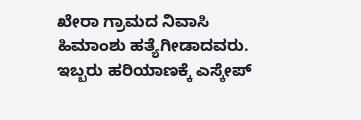ಖೇರಾ ಗ್ರಾಮದ ನಿವಾಸಿ ಹಿಮಾಂಶು ಹತ್ಯೆಗೀಡಾದವರು. ಇಬ್ಬರು ಹರಿಯಾಣಕ್ಕೆ ಎಸ್ಕೇಪ್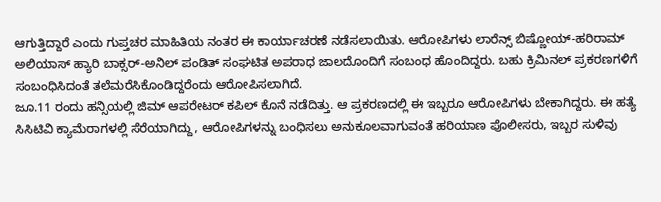ಆಗುತ್ತಿದ್ದಾರೆ ಎಂದು ಗುಪ್ತಚರ ಮಾಹಿತಿಯ ನಂತರ ಈ ಕಾರ್ಯಾಚರಣೆ ನಡೆಸಲಾಯಿತು. ಆರೋಪಿಗಳು ಲಾರೆನ್ಸ್ ಬಿಷ್ಣೋಯ್-ಹರಿರಾಮ್ ಅಲಿಯಾಸ್ ಹ್ಯಾರಿ ಬಾಕ್ಸರ್-ಅನಿಲ್ ಪಂಡಿತ್ ಸಂಘಟಿತ ಅಪರಾಧ ಜಾಲದೊಂದಿಗೆ ಸಂಬಂಧ ಹೊಂದಿದ್ದರು. ಬಹು ಕ್ರಿಮಿನಲ್ ಪ್ರಕರಣಗಳಿಗೆ ಸಂಬಂಧಿಸಿದಂತೆ ತಲೆಮರೆಸಿಕೊಂಡಿದ್ದರೆಂದು ಆರೋಪಿಸಲಾಗಿದೆ.
ಜೂ.11 ರಂದು ಹನ್ಸಿಯಲ್ಲಿ ಜಿಮ್ ಆಪರೇಟರ್ ಕಪಿಲ್ ಕೊನೆ ನಡೆದಿತ್ತು. ಆ ಪ್ರಕರಣದಲ್ಲಿ ಈ ಇಬ್ಬರೂ ಆರೋಪಿಗಳು ಬೇಕಾಗಿದ್ದರು. ಈ ಹತ್ಯೆ ಸಿಸಿಟಿವಿ ಕ್ಯಾಮೆರಾಗಳಲ್ಲಿ ಸೆರೆಯಾಗಿದ್ದು, ಆರೋಪಿಗಳನ್ನು ಬಂಧಿಸಲು ಅನುಕೂಲವಾಗುವಂತೆ ಹರಿಯಾಣ ಪೊಲೀಸರು, ಇಬ್ಬರ ಸುಳಿವು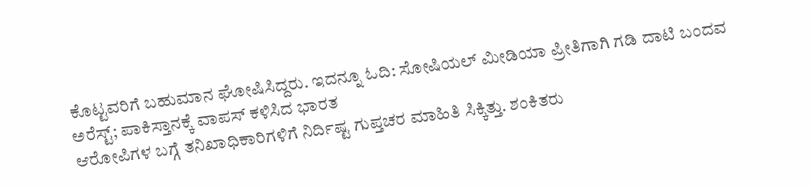ಕೊಟ್ಟವರಿಗೆ ಬಹುಮಾನ ಘೋಷಿಸಿದ್ದರು. ಇದನ್ನೂ ಓದಿ: ಸೋಷಿಯಲ್ ಮೀಡಿಯಾ ಪ್ರೀತಿಗಾಗಿ ಗಡಿ ದಾಟಿ ಬಂದವ ಅರೆಸ್ಟ್; ಪಾಕಿಸ್ತಾನಕ್ಕೆ ವಾಪಸ್ ಕಳಿಸಿದ ಭಾರತ
ಆರೋಪಿಗಳ ಬಗ್ಗೆ ತನಿಖಾಧಿಕಾರಿಗಳಿಗೆ ನಿರ್ದಿಷ್ಟ ಗುಪ್ತಚರ ಮಾಹಿತಿ ಸಿಕ್ಕಿತ್ತು. ಶಂಕಿತರು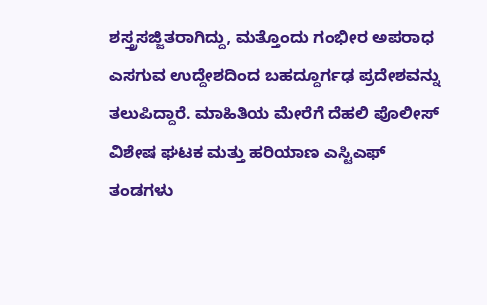ಶಸ್ತ್ರಸಜ್ಜಿತರಾಗಿದ್ದು, ಮತ್ತೊಂದು ಗಂಭೀರ ಅಪರಾಧ ಎಸಗುವ ಉದ್ದೇಶದಿಂದ ಬಹದ್ದೂರ್ಗಢ ಪ್ರದೇಶವನ್ನು ತಲುಪಿದ್ದಾರೆ. ಮಾಹಿತಿಯ ಮೇರೆಗೆ ದೆಹಲಿ ಪೊಲೀಸ್ ವಿಶೇಷ ಘಟಕ ಮತ್ತು ಹರಿಯಾಣ ಎಸ್ಟಿಎಫ್ ತಂಡಗಳು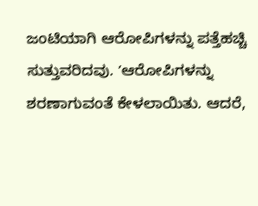ಜಂಟಿಯಾಗಿ ಆರೋಪಿಗಳನ್ನು ಪತ್ತೆಹಚ್ಚಿ ಸುತ್ತುವರಿದವು. ʼಆರೋಪಿಗಳನ್ನು ಶರಣಾಗುವಂತೆ ಕೇಳಲಾಯಿತು. ಆದರೆ,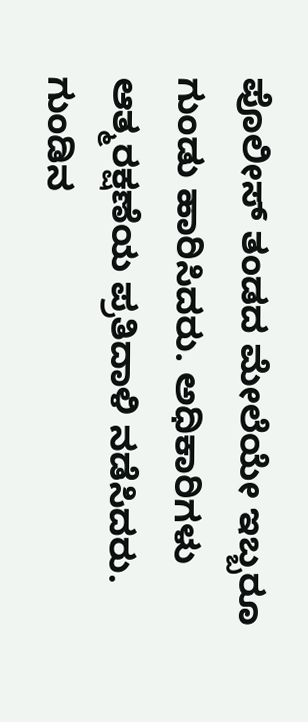ಪೊಲೀಸ್ ತಂಡದ ಮೇಲೆಯೇ ಇಬ್ಬರೂ ಗುಂಡು ಹಾರಿಸಿದರು. ಅಧಿಕಾರಿಗಳು ಆತ್ಮರಕ್ಷಣೆಯ ಪ್ರತಿದಾಳಿ ನಡೆಸಿದರು. ಗುಂಡಿನ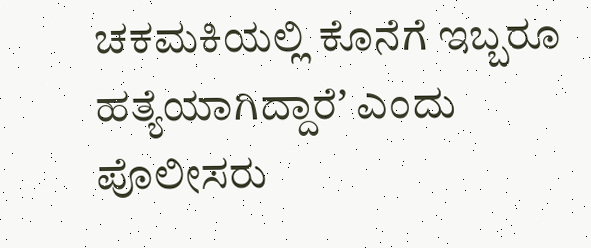ಚಕಮಕಿಯಲ್ಲಿ ಕೊನೆಗೆ ಇಬ್ಬರೂ ಹತ್ಯೆಯಾಗಿದ್ದಾರೆʼ ಎಂದು ಪೊಲೀಸರು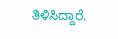ತಿಳಿಸಿದ್ದಾರೆ.